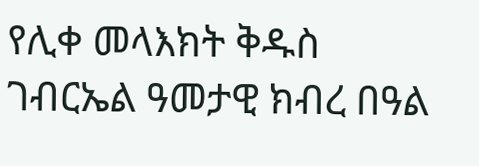የሊቀ መላእክት ቅዱስ ገብርኤል ዓመታዊ ክብረ በዓል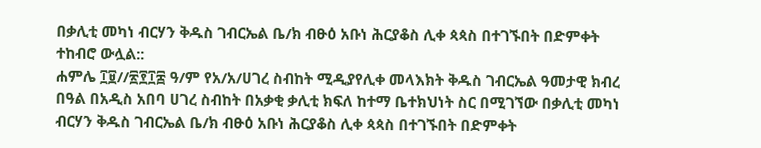በቃሊቲ መካነ ብርሃን ቅዱስ ገብርኤል ቤ/ክ ብፁዕ አቡነ ሕርያቆስ ሊቀ ጳጳስ በተገኙበት በድምቀት ተከብሮ ውሏል::
ሐምሌ ፲፱//፳፻፲፰ ዓ/ም የአ/አ/ሀገረ ስብከት ሚዲያየሊቀ መላእክት ቅዱስ ገብርኤል ዓመታዊ ክብረ በዓል በአዲስ አበባ ሀገረ ስብከት በአቃቂ ቃሊቲ ክፍለ ከተማ ቤተክህነት ስር በሚገኘው በቃሊቲ መካነ ብርሃን ቅዱስ ገብርኤል ቤ/ክ ብፁዕ አቡነ ሕርያቆስ ሊቀ ጳጳስ በተገኙበት በድምቀት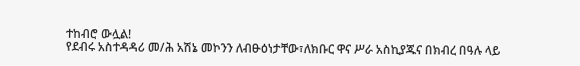ተከብሮ ውሏል!
የደብሩ አስተዳዳሪ መ/ሕ አሽኔ መኮንን ለብፁዕነታቸው፣ለክቡር ዋና ሥራ አስኪያጁና በክብረ በዓሉ ላይ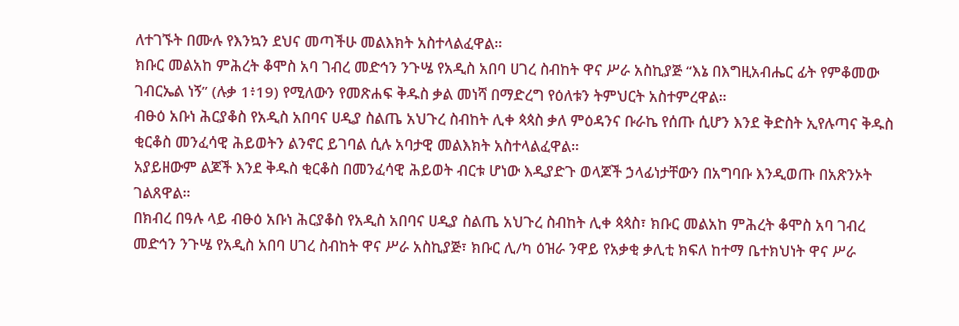ለተገኙት በሙሉ የእንኳን ደህና መጣችሁ መልእክት አስተላልፈዋል።
ክቡር መልአከ ምሕረት ቆሞስ አባ ገብረ መድኅን ንጉሤ የአዲስ አበባ ሀገረ ስብከት ዋና ሥራ አስኪያጅ “እኔ በእግዚአብሔር ፊት የምቆመው ገብርኤል ነኝ” (ሉቃ 1፥19) የሚለውን የመጽሐፍ ቅዱስ ቃል መነሻ በማድረግ የዕለቱን ትምህርት አስተምረዋል።
ብፁዕ አቡነ ሕርያቆስ የአዲስ አበባና ሀዲያ ስልጤ አህጉረ ስብከት ሊቀ ጳጳስ ቃለ ምዕዳንና ቡራኬ የሰጡ ሲሆን እንደ ቅድስት ኢየሉጣና ቅዱስ ቂርቆስ መንፈሳዊ ሕይወትን ልንኖር ይገባል ሲሉ አባታዊ መልእክት አስተላልፈዋል።
አያይዘውም ልጆች እንደ ቅዱስ ቂርቆስ በመንፈሳዊ ሕይወት ብርቱ ሆነው እዲያድጉ ወላጆች ኃላፊነታቸውን በአግባቡ እንዲወጡ በአጽንኦት ገልጸዋል።
በክብረ በዓሉ ላይ ብፁዕ አቡነ ሕርያቆስ የአዲስ አበባና ሀዲያ ስልጤ አህጉረ ስብከት ሊቀ ጳጳስ፣ ክቡር መልአከ ምሕረት ቆሞስ አባ ገብረ መድኅን ንጉሤ የአዲስ አበባ ሀገረ ስብከት ዋና ሥራ አስኪያጅ፣ ክቡር ሊ/ካ ዕዝራ ንዋይ የአቃቂ ቃሊቲ ክፍለ ከተማ ቤተክህነት ዋና ሥራ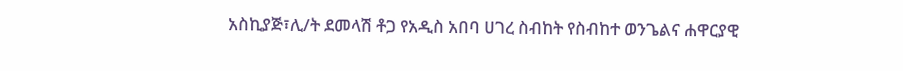አስኪያጅ፣ሊ/ት ደመላሽ ቶጋ የአዲስ አበባ ሀገረ ስብከት የስብከተ ወንጌልና ሐዋርያዊ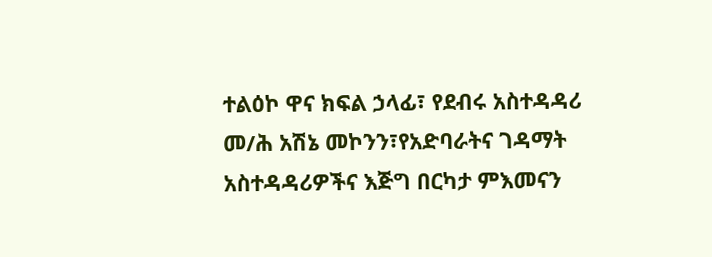ተልዕኮ ዋና ክፍል ኃላፊ፣ የደብሩ አስተዳዳሪ መ/ሕ አሽኔ መኮንን፣የአድባራትና ገዳማት አስተዳዳሪዎችና እጅግ በርካታ ምእመናን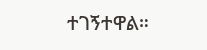ተገኝተዋል።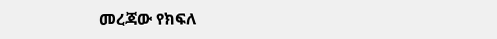መረጃው የክፍለ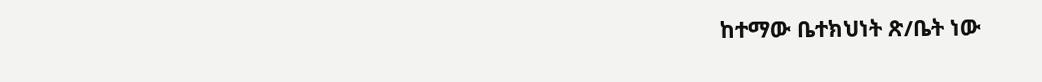ከተማው ቤተክህነት ጽ/ቤት ነው